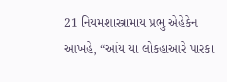21 નિયમશાસ્ત્રામાય પ્રભુ એહેકેન આખહે, “આંય યા લોકહાઆરે પારકા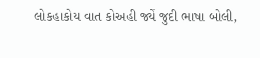લોકહાકોય વાત કોઅહી જ્યેં જુદી ભાષા બોલી,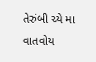તેરુંબી ચ્યે મા વાતવોય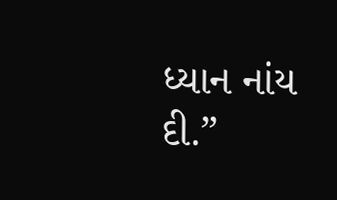ધ્યાન નાંય દી.”